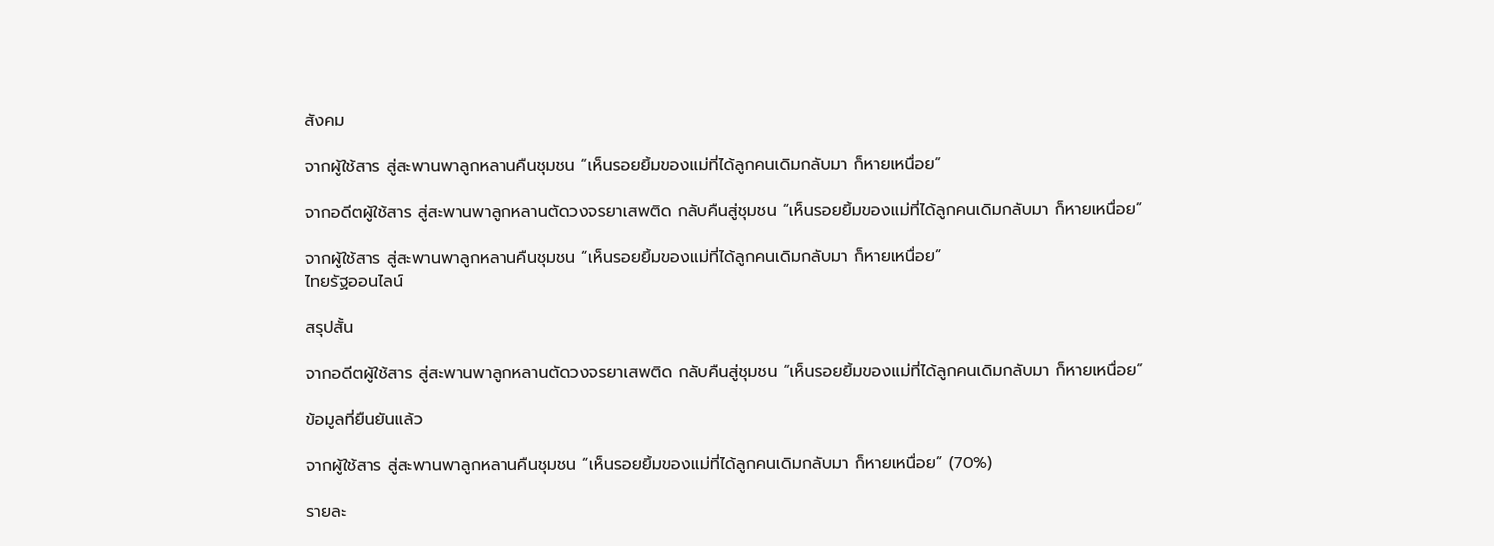สังคม

จากผู้ใช้สาร สู่สะพานพาลูกหลานคืนชุมชน “เห็นรอยยิ้มของแม่ที่ได้ลูกคนเดิมกลับมา ก็หายเหนื่อย”

จากอดีตผู้ใช้สาร สู่สะพานพาลูกหลานตัดวงจรยาเสพติด กลับคืนสู่ชุมชน “เห็นรอยยิ้มของแม่ที่ได้ลูกคนเดิมกลับมา ก็หายเหนื่อย”

จากผู้ใช้สาร สู่สะพานพาลูกหลานคืนชุมชน “เห็นรอยยิ้มของแม่ที่ได้ลูกคนเดิมกลับมา ก็หายเหนื่อย”
ไทยรัฐออนไลน์

สรุปสั้น

จากอดีตผู้ใช้สาร สู่สะพานพาลูกหลานตัดวงจรยาเสพติด กลับคืนสู่ชุมชน “เห็นรอยยิ้มของแม่ที่ได้ลูกคนเดิมกลับมา ก็หายเหนื่อย”

ข้อมูลที่ยืนยันแล้ว

จากผู้ใช้สาร สู่สะพานพาลูกหลานคืนชุมชน “เห็นรอยยิ้มของแม่ที่ได้ลูกคนเดิมกลับมา ก็หายเหนื่อย” (70%)

รายละ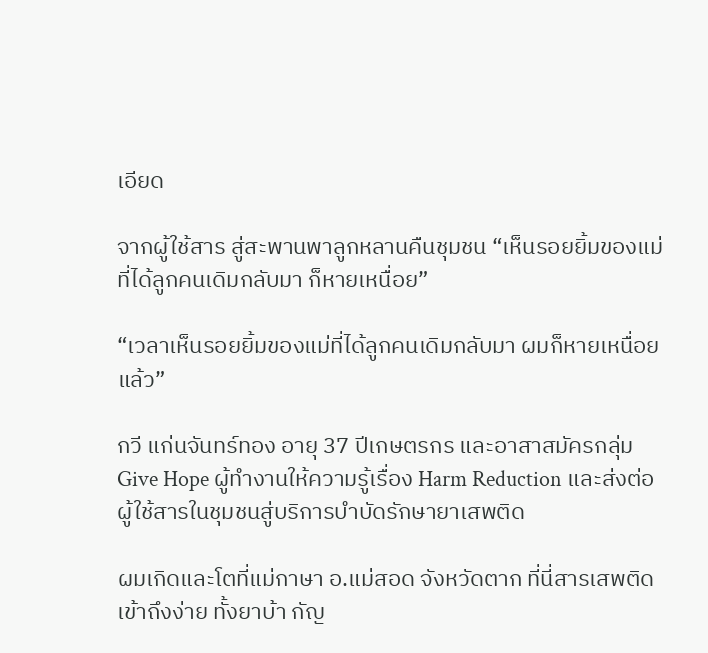เอียด

จากผู้ใช้สาร สู่สะพานพาลูกหลานคืนชุมชน “เห็นรอยยิ้มของแม่ที่ได้ลูกคนเดิมกลับมา ก็หายเหนื่อย”

“เวลาเห็นรอยยิ้มของแม่ที่ได้ลูกคนเดิมกลับมา ผมก็หายเหนื่อยแล้ว”

กวี แก่นจันทร์ทอง อายุ 37 ปีเกษตรกร และอาสาสมัครกลุ่ม Give Hope ผู้ทำงานให้ความรู้เรื่อง Harm Reduction และส่งต่อผู้ใช้สารในชุมชนสู่บริการบำบัดรักษายาเสพติด

ผมเกิดและโตที่แม่กาษา อ.แม่สอด จังหวัดตาก ที่นี่สารเสพติดเข้าถึงง่าย ทั้งยาบ้า กัญ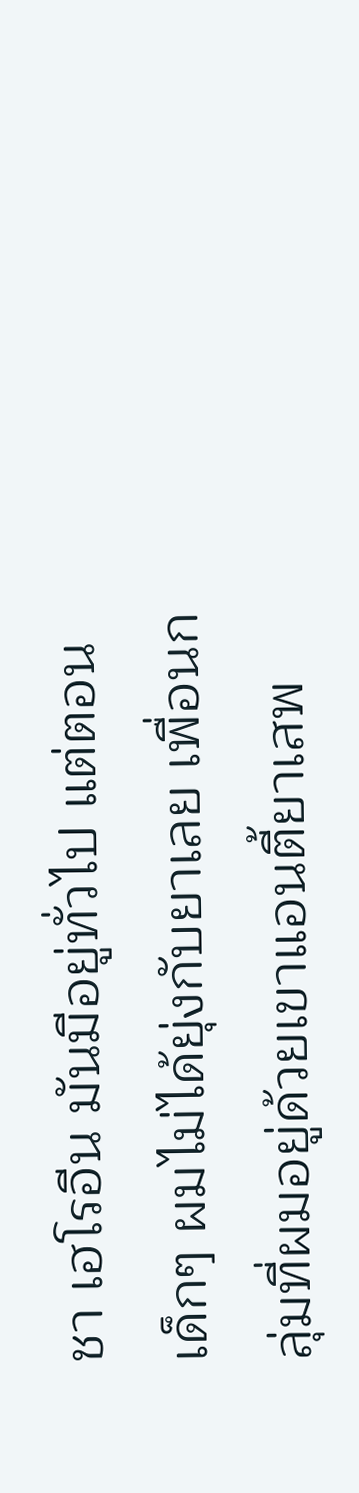ชา เฮโรอีน มันมีอยู่ทั่วไป แต่ตอนเด็กๆ ผมไม่ได้ยุ่งกับยาเลย เพื่อนกลุ่มที่ผมอยู่ด้วยเขาแอนตี้ยาเสพ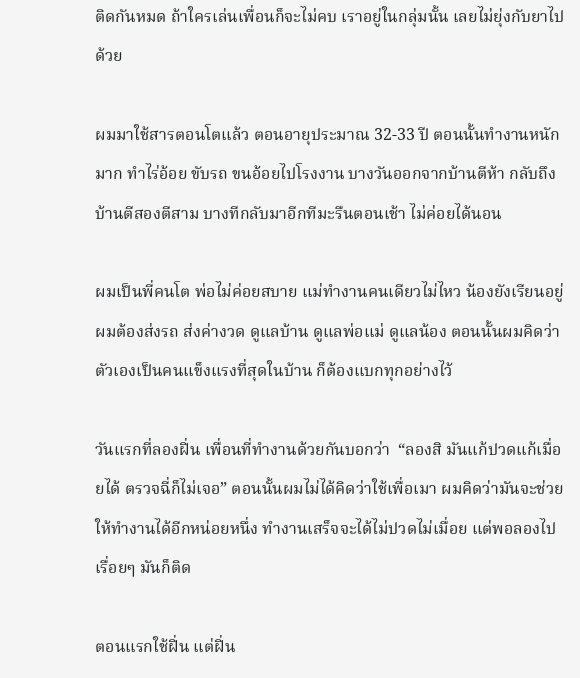ติดกันหมด ถ้าใครเล่นเพื่อนก็จะไม่คบ เราอยู่ในกลุ่มนั้น เลยไม่ยุ่งกับยาไปด้วย

ผมมาใช้สารตอนโตแล้ว ตอนอายุประมาณ 32-33 ปี ตอนนั้นทำงานหนักมาก ทำไร่อ้อย ขับรถ ขนอ้อยไปโรงงาน บางวันออกจากบ้านตีห้า กลับถึงบ้านตีสองตีสาม บางทีกลับมาอีกทีมะรืนตอนเช้า ไม่ค่อยได้นอน

ผมเป็นพี่คนโต พ่อไม่ค่อยสบาย แม่ทำงานคนเดียวไม่ไหว น้องยังเรียนอยู่ ผมต้องส่งรถ ส่งค่างวด ดูแลบ้าน ดูแลพ่อแม่ ดูแลน้อง ตอนนั้นผมคิดว่าตัวเองเป็นคนแข็งแรงที่สุดในบ้าน ก็ต้องแบกทุกอย่างไว้

วันแรกที่ลองฝิ่น เพื่อนที่ทำงานด้วยกันบอกว่า  “ลองสิ มันแก้ปวดแก้เมื่อยได้ ตรวจฉี่ก็ไม่เจอ” ตอนนั้นผมไม่ได้คิดว่าใช้เพื่อเมา ผมคิดว่ามันจะช่วยให้ทำงานได้อีกหน่อยหนึ่ง ทำงานเสร็จจะได้ไม่ปวดไม่เมื่อย แต่พอลองไปเรื่อยๆ มันก็ติด

ตอนแรกใช้ฝิ่น แต่ฝิ่น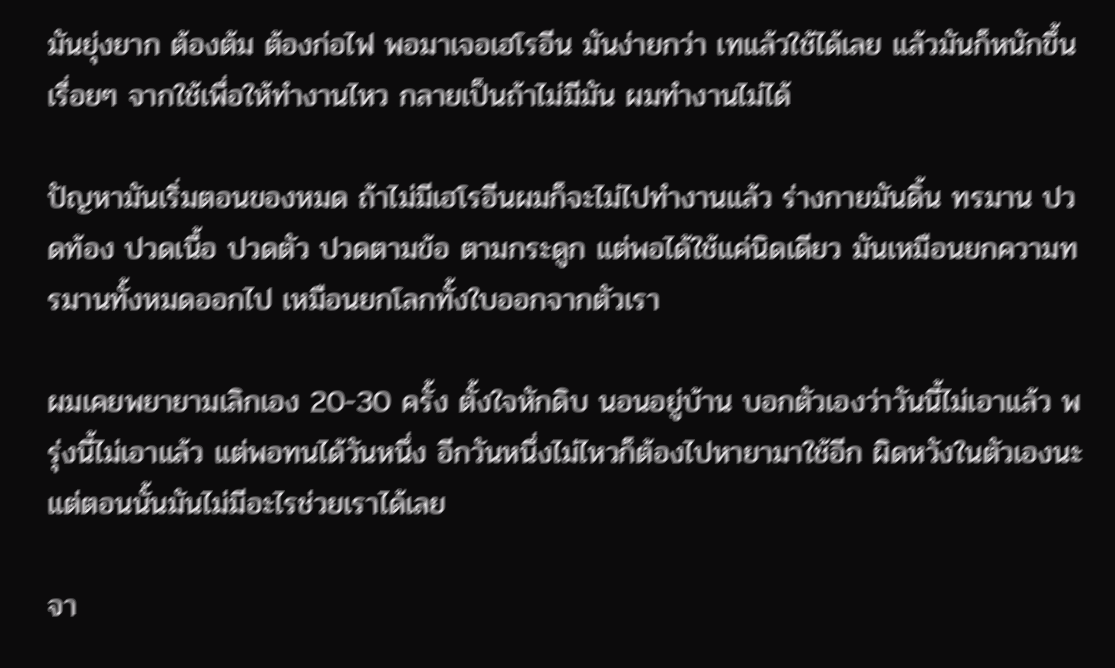มันยุ่งยาก ต้องต้ม ต้องก่อไฟ พอมาเจอเฮโรอีน มันง่ายกว่า เทแล้วใช้ได้เลย แล้วมันก็หนักขึ้นเรื่อยๆ จากใช้เพื่อให้ทำงานไหว กลายเป็นถ้าไม่มีมัน ผมทำงานไม่ได้

ปัญหามันเริ่มตอนของหมด ถ้าไม่มีเฮโรอีนผมก็จะไม่ไปทำงานแล้ว ร่างกายมันดิ้น ทรมาน ปวดท้อง ปวดเนื้อ ปวดตัว ปวดตามข้อ ตามกระดูก แต่พอได้ใช้แค่นิดเดียว มันเหมือนยกความทรมานทั้งหมดออกไป เหมือนยกโลกทั้งใบออกจากตัวเรา

ผมเคยพยายามเลิกเอง 20-30 ครั้ง ตั้งใจหักดิบ นอนอยู่บ้าน บอกตัวเองว่าวันนี้ไม่เอาแล้ว พรุ่งนี้ไม่เอาแล้ว แต่พอทนได้วันหนึ่ง อีกวันหนึ่งไม่ไหวก็ต้องไปหายามาใช้อีก ผิดหวังในตัวเองนะ แต่ตอนนั้นมันไม่มีอะไรช่วยเราได้เลย

จา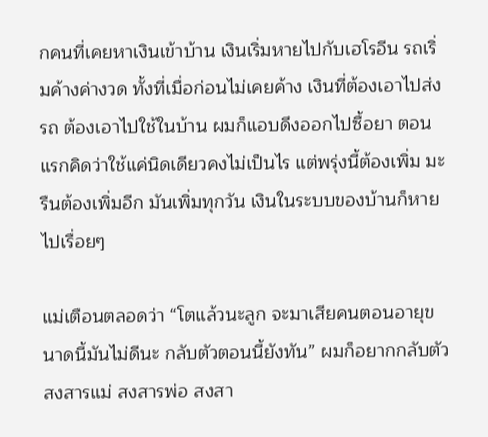กคนที่เคยหาเงินเข้าบ้าน เงินเริ่มหายไปกับเฮโรอีน รถเริ่มค้างค่างวด ทั้งที่เมื่อก่อนไม่เคยค้าง เงินที่ต้องเอาไปส่งรถ ต้องเอาไปใช้ในบ้าน ผมก็แอบดึงออกไปซื้อยา ตอนแรกคิดว่าใช้แค่นิดเดียวคงไม่เป็นไร แต่พรุ่งนี้ต้องเพิ่ม มะรืนต้องเพิ่มอีก มันเพิ่มทุกวัน เงินในระบบของบ้านก็หายไปเรื่อยๆ

แม่เตือนตลอดว่า “โตแล้วนะลูก จะมาเสียคนตอนอายุขนาดนี้มันไม่ดีนะ กลับตัวตอนนี้ยังทัน” ผมก็อยากกลับตัว สงสารแม่ สงสารพ่อ สงสา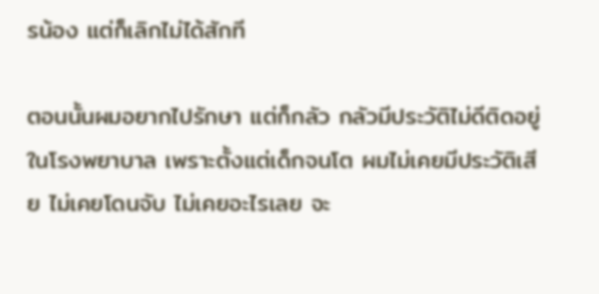รน้อง แต่ก็เลิกไม่ได้สักที

ตอนนั้นผมอยากไปรักษา แต่ก็กลัว กลัวมีประวัติไม่ดีติดอยู่ในโรงพยาบาล เพราะตั้งแต่เด็กจนโต ผมไม่เคยมีประวัติเสีย ไม่เคยโดนจับ ไม่เคยอะไรเลย จะ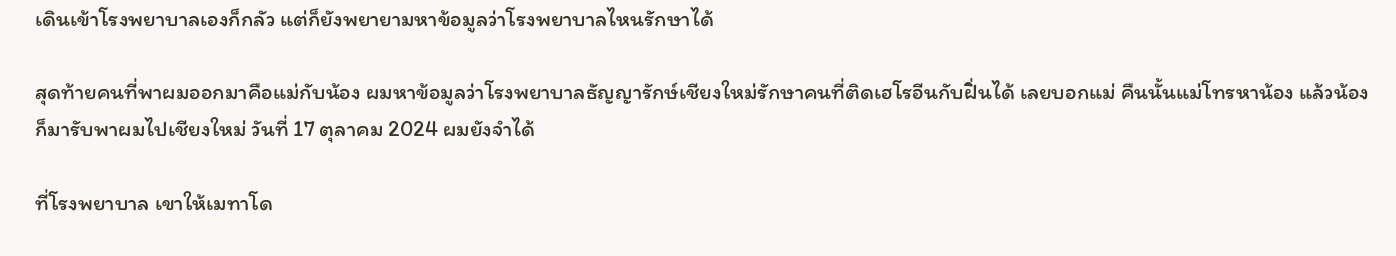เดินเข้าโรงพยาบาลเองก็กลัว แต่ก็ยังพยายามหาข้อมูลว่าโรงพยาบาลไหนรักษาได้

สุดท้ายคนที่พาผมออกมาคือแม่กับน้อง ผมหาข้อมูลว่าโรงพยาบาลธัญญารักษ์เชียงใหม่รักษาคนที่ติดเฮโรอีนกับฝิ่นได้ เลยบอกแม่ คืนนั้นแม่โทรหาน้อง แล้วน้องก็มารับพาผมไปเชียงใหม่ วันที่ 17 ตุลาคม 2024 ผมยังจำได้

ที่โรงพยาบาล เขาให้เมทาโด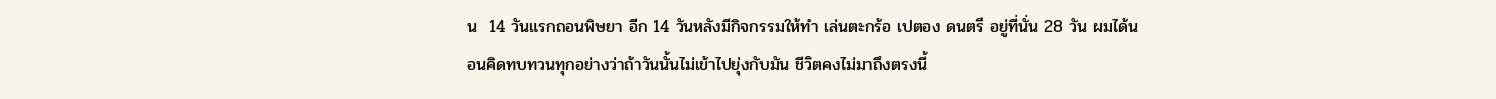น  14 วันแรกถอนพิษยา อีก 14 วันหลังมีกิจกรรมให้ทำ เล่นตะกร้อ เปตอง ดนตรี อยู่ที่นั่น 28 วัน ผมได้นอนคิดทบทวนทุกอย่างว่าถ้าวันนั้นไม่เข้าไปยุ่งกับมัน ชีวิตคงไม่มาถึงตรงนี้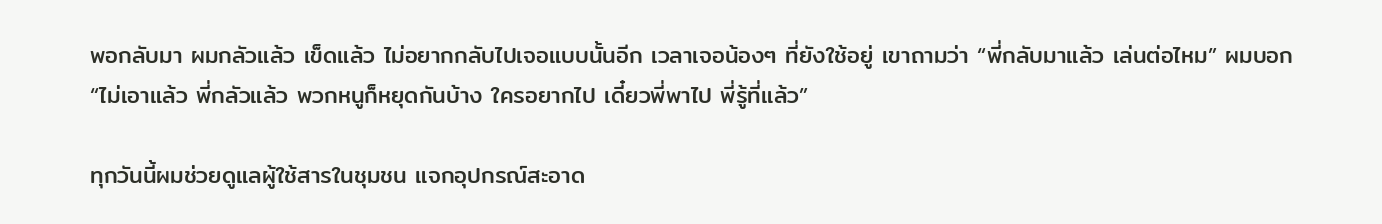พอกลับมา ผมกลัวแล้ว เข็ดแล้ว ไม่อยากกลับไปเจอแบบนั้นอีก เวลาเจอน้องๆ ที่ยังใช้อยู่ เขาถามว่า “พี่กลับมาแล้ว เล่นต่อไหม” ผมบอก “ไม่เอาแล้ว พี่กลัวแล้ว พวกหนูก็หยุดกันบ้าง ใครอยากไป เดี๋ยวพี่พาไป พี่รู้ที่แล้ว”

ทุกวันนี้ผมช่วยดูแลผู้ใช้สารในชุมชน แจกอุปกรณ์สะอาด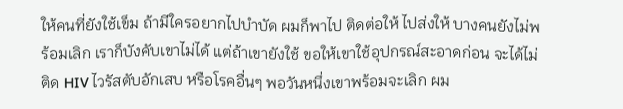ให้คนที่ยังใช้เข็ม ถ้ามีใครอยากไปบำบัด ผมก็พาไป ติดต่อให้ ไปส่งให้ บางคนยังไม่พร้อมเลิก เราก็บังคับเขาไม่ได้ แต่ถ้าเขายังใช้ ขอให้เขาใช้อุปกรณ์สะอาดก่อน จะได้ไม่ติด HIV ไวรัสตับอักเสบ หรือโรคอื่นๆ พอวันหนึ่งเขาพร้อมจะเลิก ผม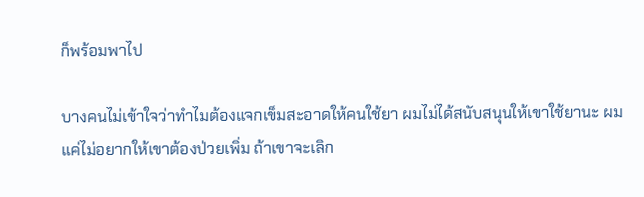ก็พร้อมพาไป

บางคนไม่เข้าใจว่าทำไมต้องแจกเข็มสะอาดให้คนใช้ยา ผมไม่ได้สนับสนุนให้เขาใช้ยานะ ผมแค่ไม่อยากให้เขาต้องป่วยเพิ่ม ถ้าเขาจะเลิก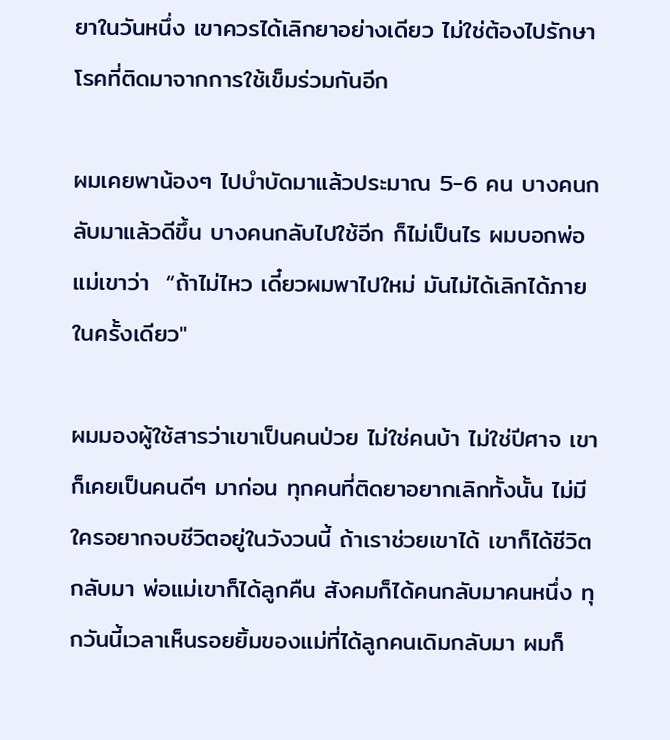ยาในวันหนึ่ง เขาควรได้เลิกยาอย่างเดียว ไม่ใช่ต้องไปรักษาโรคที่ติดมาจากการใช้เข็มร่วมกันอีก

ผมเคยพาน้องๆ ไปบำบัดมาแล้วประมาณ 5-6 คน บางคนกลับมาแล้วดีขึ้น บางคนกลับไปใช้อีก ก็ไม่เป็นไร ผมบอกพ่อแม่เขาว่า  “ถ้าไม่ไหว เดี๋ยวผมพาไปใหม่ มันไม่ได้เลิกได้ภายในครั้งเดียว"

ผมมองผู้ใช้สารว่าเขาเป็นคนป่วย ไม่ใช่คนบ้า ไม่ใช่ปีศาจ เขาก็เคยเป็นคนดีๆ มาก่อน ทุกคนที่ติดยาอยากเลิกทั้งนั้น ไม่มีใครอยากจบชีวิตอยู่ในวังวนนี้ ถ้าเราช่วยเขาได้ เขาก็ได้ชีวิตกลับมา พ่อแม่เขาก็ได้ลูกคืน สังคมก็ได้คนกลับมาคนหนึ่ง ทุกวันนี้เวลาเห็นรอยยิ้มของแม่ที่ได้ลูกคนเดิมกลับมา ผมก็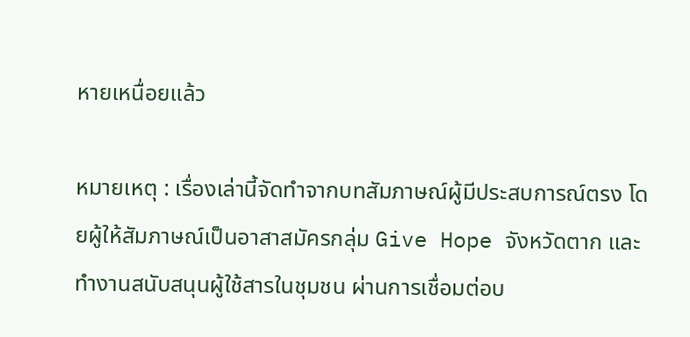หายเหนื่อยแล้ว

หมายเหตุ : เรื่องเล่านี้จัดทำจากบทสัมภาษณ์ผู้มีประสบการณ์ตรง โดยผู้ให้สัมภาษณ์เป็นอาสาสมัครกลุ่ม Give Hope จังหวัดตาก และทำงานสนับสนุนผู้ใช้สารในชุมชน ผ่านการเชื่อมต่อบ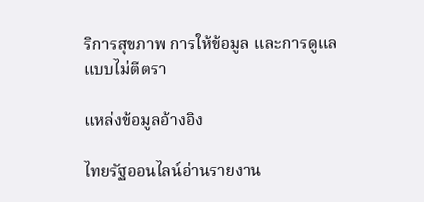ริการสุขภาพ การให้ข้อมูล และการดูแลแบบไม่ตีตรา

แหล่งข้อมูลอ้างอิง

ไทยรัฐออนไลน์อ่านรายงาน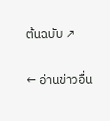ต้นฉบับ ↗

← อ่านข่าวอื่น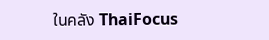ในคลัง ThaiFocus